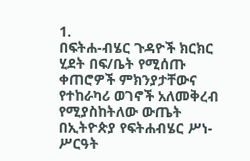1.
በፍትሐ-ብሄር ጉዳዮች ክርክር ሂደት በፍ/ቤት የሚሰጡ ቀጠሮዎች ምክንያታቸውና የተከራካሪ ወገኖች አለመቅረብ የሚያስከትለው ውጤት በኢትዮጵያ የፍትሐብሄር ሥነ-ሥርዓት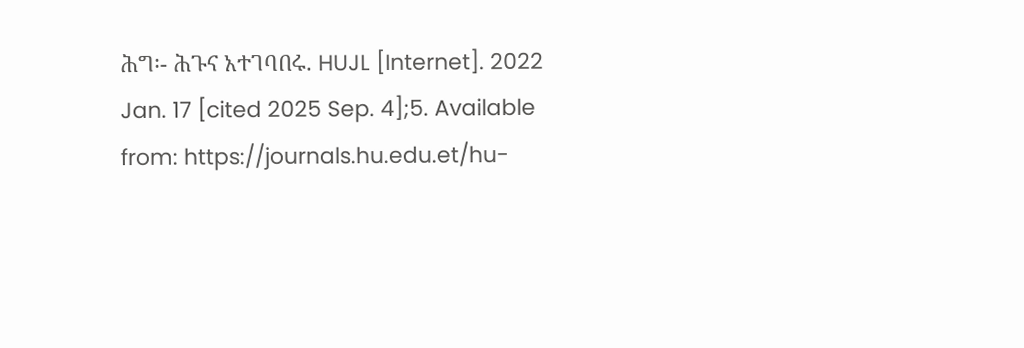ሕግ፡- ሕጉና አተገባበሩ. HUJL [Internet]. 2022 Jan. 17 [cited 2025 Sep. 4];5. Available from: https://journals.hu.edu.et/hu-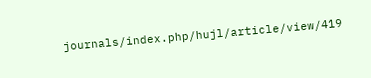journals/index.php/hujl/article/view/419